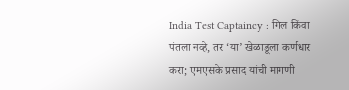India Test Captaincy : गिल किंवा पंतला नव्हे, तर ‘या’ खेळाडूला कर्णधार करा; एमएसके प्रसाद यांची मागणी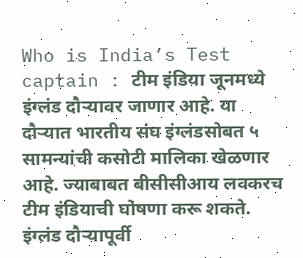Who is India’s Test captain : टीम इंडिया जूनमध्ये इंग्लंड दौऱ्यावर जाणार आहे. या दौऱ्यात भारतीय संघ इंग्लंडसोबत ५ सामन्यांची कसोटी मालिका खेळणार आहे. ज्याबाबत बीसीसीआय लवकरच टीम इंडियाची घोषणा करू शकते. इंग्लंड दौऱ्यापूर्वी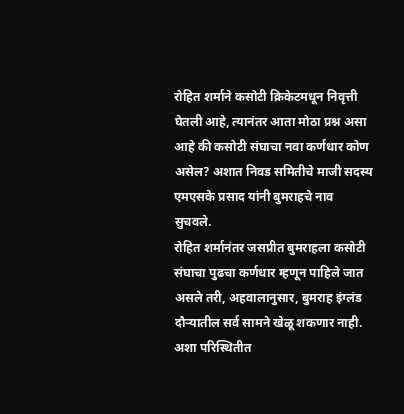रोहित शर्माने कसोटी क्रिकेटमधून निवृत्ती घेतली आहे, त्यानंतर आता मोठा प्रश्न असा आहे की कसोटी संघाचा नवा कर्णधार कोण असेल? अशात निवड समितीचे माजी सदस्य एमएसके प्रसाद यांनी बुमराहचे नाव सुचवले.
रोहित शर्मानंतर जसप्रीत बुमराहला कसोटी संघाचा पुढचा कर्णधार म्हणून पाहिले जात असले तरी, अहवालानुसार, बुमराह इंग्लंड दौऱ्यातील सर्व सामने खेळू शकणार नाही. अशा परिस्थितीत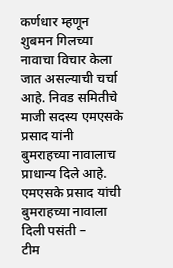कर्णधार म्हणून शुबमन गिलच्या नावाचा विचार केला जात असल्याची चर्चा आहे. निवड समितीचे माजी सदस्य एमएसके प्रसाद यांनी बुमराहच्या नावालाच प्राधान्य दिले आहे.
एमएसके प्रसाद यांची बुमराहच्या नावाला दिली पसंती –
टीम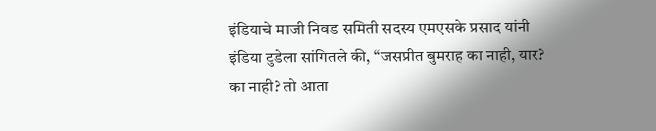इंडियाचे माजी निवड समिती सदस्य एमएसके प्रसाद यांनी इंडिया टुडेला सांगितले की, “जसप्रीत बुमराह का नाही, यार? का नाही? तो आता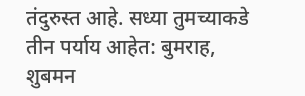तंदुरुस्त आहे. सध्या तुमच्याकडे तीन पर्याय आहेत: बुमराह, शुबमन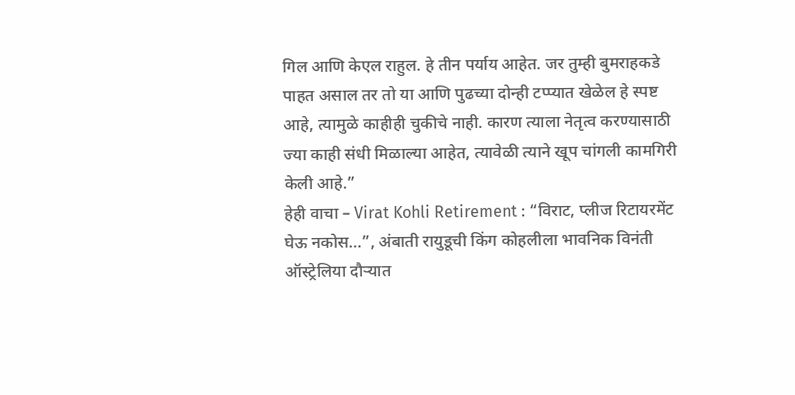गिल आणि केएल राहुल. हे तीन पर्याय आहेत. जर तुम्ही बुमराहकडे पाहत असाल तर तो या आणि पुढच्या दोन्ही टप्प्यात खेळेल हे स्पष्ट आहे, त्यामुळे काहीही चुकीचे नाही. कारण त्याला नेतृत्व करण्यासाठी ज्या काही संधी मिळाल्या आहेत, त्यावेळी त्याने खूप चांगली कामगिरी केली आहे.”
हेही वाचा – Virat Kohli Retirement : “विराट, प्लीज रिटायरमेंट घेऊ नकोस…”, अंबाती रायुडूची किंग कोहलीला भावनिक विनंती
ऑस्ट्रेलिया दौऱ्यात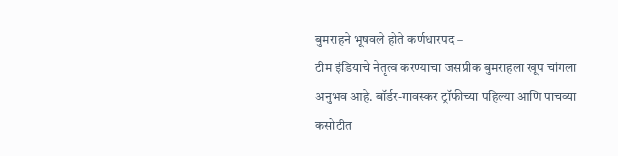बुमराहने भूषवले होते कर्णधारपद –
टीम इंडियाचे नेतृत्व करण्याचा जसप्रीक बुमराहला खूप चांगला अनुभव आहे. बॉर्डर-गावस्कर ट्रॉफीच्या पहिल्या आणि पाचव्या कसोटीत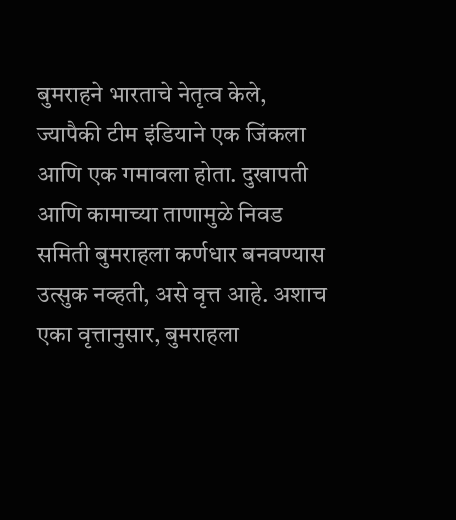बुमराहने भारताचे नेतृत्व केले, ज्यापैकी टीम इंडियाने एक जिंकला आणि एक गमावला होता. दुखापती आणि कामाच्या ताणामुळे निवड समिती बुमराहला कर्णधार बनवण्यास उत्सुक नव्हती, असे वृत्त आहे. अशाच एका वृत्तानुसार, बुमराहला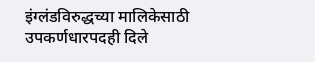इंग्लंडविरुद्धच्या मालिकेसाठी उपकर्णधारपदही दिले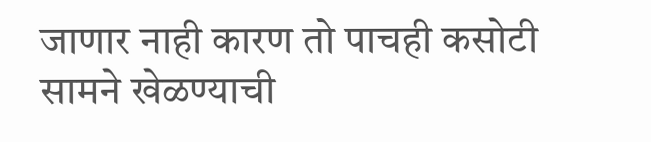जाणार नाही कारण तो पाचही कसोटी सामने खेळण्याची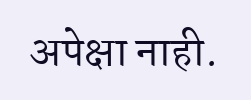अपेक्षा नाही.